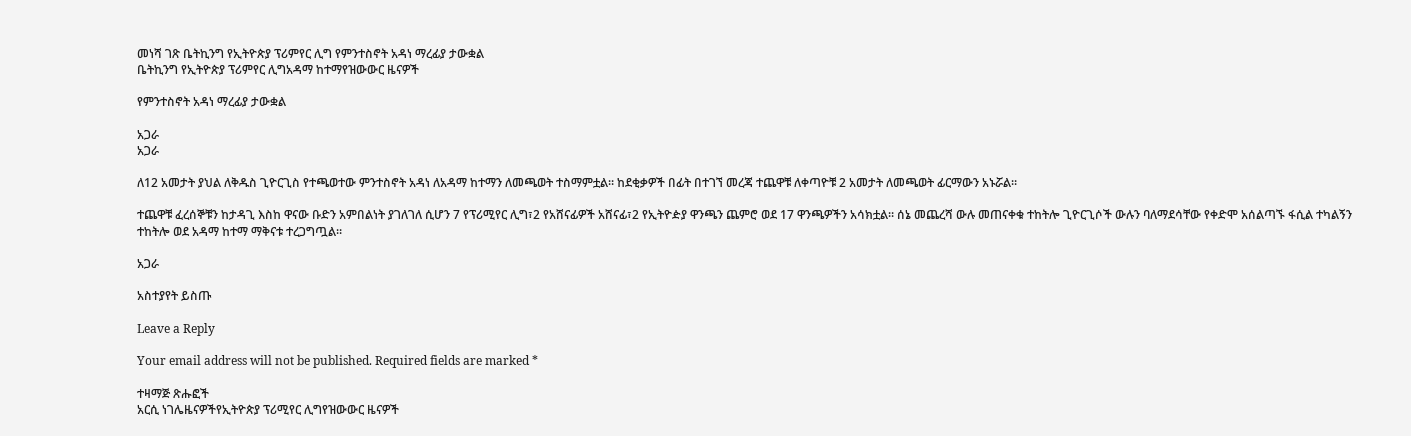መነሻ ገጽ ቤትኪንግ የኢትዮጵያ ፕሪምየር ሊግ የምንተስኖት አዳነ ማረፊያ ታውቋል
ቤትኪንግ የኢትዮጵያ ፕሪምየር ሊግአዳማ ከተማየዝውውር ዜናዎች

የምንተስኖት አዳነ ማረፊያ ታውቋል

አጋራ
አጋራ

ለ12 አመታት ያህል ለቅዱስ ጊዮርጊስ የተጫወተው ምንተስኖት አዳነ ለአዳማ ከተማን ለመጫወት ተስማምቷል። ከደቂቃዎች በፊት በተገኘ መረጃ ተጨዋቹ ለቀጣዮቹ 2 አመታት ለመጫወት ፊርማውን አኑሯል።

ተጨዋቹ ፈረሰኞቹን ከታዳጊ እስከ ዋናው ቡድን አምበልነት ያገለገለ ሲሆን 7 የፕሪሚየር ሊግ፣2 የአሸናፊዎች አሸናፊ፣2 የኢትዮዽያ ዋንጫን ጨምሮ ወደ 17 ዋንጫዎችን አሳክቷል። ሰኔ መጨረሻ ውሉ መጠናቀቁ ተከትሎ ጊዮርጊሶች ውሉን ባለማደሳቸው የቀድሞ አሰልጣኙ ፋሲል ተካልኝን ተከትሎ ወደ አዳማ ከተማ ማቅናቱ ተረጋግጧል።

አጋራ

አስተያየት ይስጡ

Leave a Reply

Your email address will not be published. Required fields are marked *

ተዛማጅ ጽሑፎች
አርሲ ነገሌዜናዎችየኢትዮጵያ ፕሪሚየር ሊግየዝውውር ዜናዎች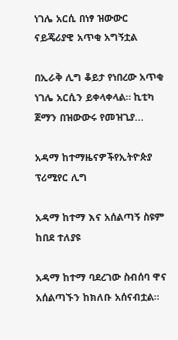ነገሌ አርሲ በነፃ ዝውውር ናይጄሪያዊ አጥቂ አግኝቷል

በኢራቅ ሊግ ቆይታ የነበረው አጥቂ ነገሌ አርሲን ይቀላቀላል። ኪቲካ ጀማን በዝውውሩ የመዝጊያ...

አዳማ ከተማዜናዎችየኢትዮጵያ ፕሪሚየር ሊግ

አዳማ ከተማ እና አሰልጣኝ ስዩም ከበደ ተለያዩ

አዳማ ከተማ ባደረገው ስብሰባ ዋና አሰልጣኙን ከክለቡ አሰናብቷል።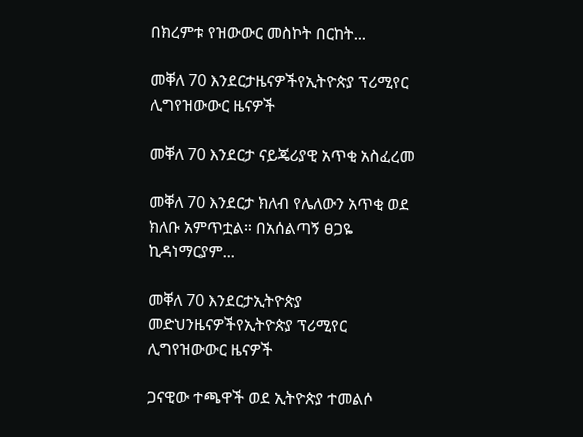በክረምቱ የዝውውር መስኮት በርከት...

መቐለ 70 እንደርታዜናዎችየኢትዮጵያ ፕሪሚየር ሊግየዝውውር ዜናዎች

መቐለ 70 እንደርታ ናይጄሪያዊ አጥቂ አስፈረመ

መቐለ 70 እንደርታ ክለብ የሌለውን አጥቂ ወደ ክለቡ አምጥቷል። በአሰልጣኝ ፀጋዬ ኪዳነማርያም...

መቐለ 70 እንደርታኢትዮጵያ መድህንዜናዎችየኢትዮጵያ ፕሪሚየር ሊግየዝውውር ዜናዎች

ጋናዊው ተጫዋች ወደ ኢትዮጵያ ተመልሶ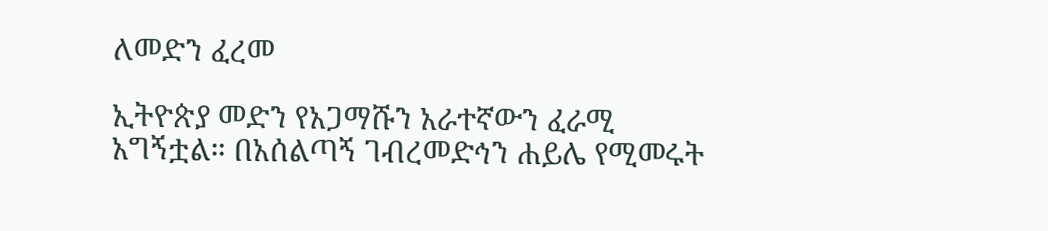ለመድን ፈረመ

ኢትዮጵያ መድን የአጋማሹን አራተኛውን ፈራሚ አግኝቷል። በአሰልጣኝ ገብረመድኅን ሐይሌ የሚመሩት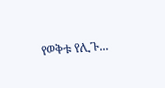የወቅቱ የሊጉ...